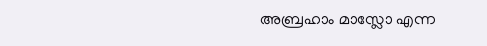അബ്രഹാം മാസ്ലോ എന്ന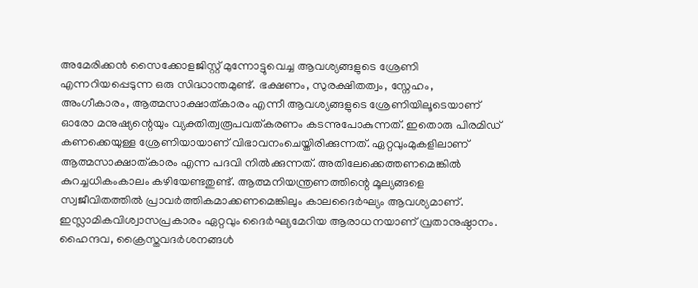അമേരിക്കൻ സൈക്കോളജിസ്റ്റ് മുന്നോട്ടുവെച്ച ആവശ്യങ്ങളുടെ ശ്രേണി എന്നറിയപ്പെടുന്ന ഒരു സിദ്ധാന്തമുണ്ട്. ഭക്ഷണം, സുരക്ഷിതത്വം, സ്നേഹം, അംഗീകാരം, ആത്മസാക്ഷാത്കാരം എന്നീ ആവശ്യങ്ങളുടെ ശ്രേണിയിലൂടെയാണ് ഓരോ മനുഷ്യന്റെയും വ്യക്തിത്വരൂപവത്കരണം കടന്നുപോകുന്നത്. ഇതൊരു പിരമിഡ് കണക്കെയുള്ള ശ്രേണിയായാണ് വിഭാവനംചെയ്തിരിക്കുന്നത്. ഏറ്റവുംമുകളിലാണ് ആത്മസാക്ഷാത്കാരം എന്ന പദവി നിൽക്കുന്നത്. അതിലേക്കെത്തണമെങ്കിൽ കുറച്ചധികംകാലം കഴിയേണ്ടതുണ്ട്. ആത്മനിയന്ത്രണത്തിന്റെ മൂല്യങ്ങളെ സ്വജീവിതത്തിൽ പ്രാവർത്തികമാക്കണമെങ്കിലും കാലദൈർഘ്യം ആവശ്യമാണ്. ഇസ്ലാമികവിശ്വാസപ്രകാരം ഏറ്റവും ദൈർഘ്യമേറിയ ആരാധനയാണ് വ്രതാനുഷ്ഠാനം. ഹൈന്ദവ, ക്രൈസ്തവദർശനങ്ങൾ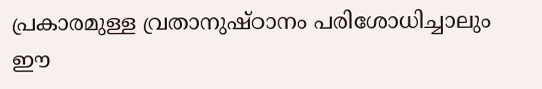പ്രകാരമുള്ള വ്രതാനുഷ്ഠാനം പരിശോധിച്ചാലും ഈ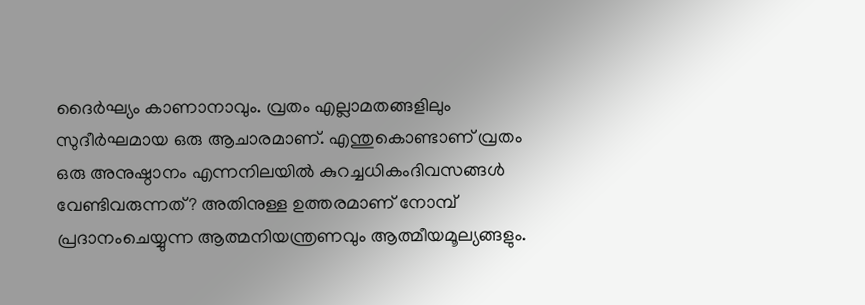ദൈർഘ്യം കാണാനാവും. വ്രതം എല്ലാമതങ്ങളിലും സുദീർഘമായ ഒരു ആചാരമാണ്. എന്തുകൊണ്ടാണ് വ്രതം ഒരു അനുഷ്ഠാനം എന്നനിലയിൽ കുറച്ചധികംദിവസങ്ങൾ വേണ്ടിവരുന്നത്? അതിനുള്ള ഉത്തരമാണ് നോമ്പ് പ്രദാനംചെയ്യുന്ന ആത്മനിയന്ത്രണവും ആത്മീയമൂല്യങ്ങളും.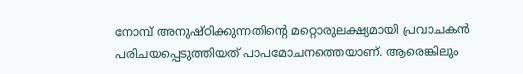നോമ്പ് അനുഷ്ഠിക്കുന്നതിന്റെ മറ്റൊരുലക്ഷ്യമായി പ്രവാചകൻ പരിചയപ്പെടുത്തിയത് പാപമോചനത്തെയാണ്. ആരെങ്കിലും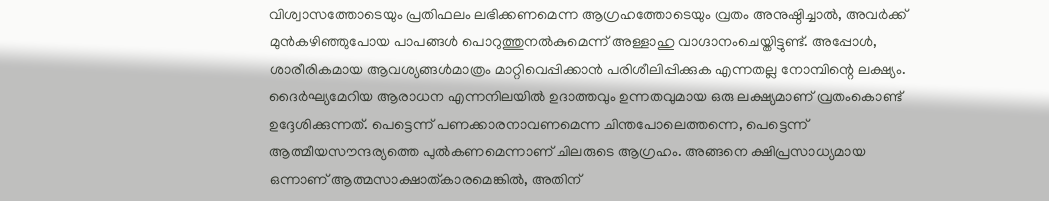വിശ്വാസത്തോടെയും പ്രതിഫലം ലഭിക്കണമെന്ന ആഗ്രഹത്തോടെയും വ്രതം അനുഷ്ഠിച്ചാൽ, അവർക്ക് മുൻകഴിഞ്ഞുപോയ പാപങ്ങൾ പൊറുത്തുനൽകുമെന്ന് അള്ളാഹു വാഗ്ദാനംചെയ്തിട്ടുണ്ട്. അപ്പോൾ, ശാരീരികമായ ആവശ്യങ്ങൾമാത്രം മാറ്റിവെപ്പിക്കാൻ പരിശീലിപ്പിക്കുക എന്നതല്ല നോമ്പിന്റെ ലക്ഷ്യം. ദൈർഘ്യമേറിയ ആരാധന എന്നനിലയിൽ ഉദാത്തവും ഉന്നതവുമായ ഒരു ലക്ഷ്യമാണ് വ്രതംകൊണ്ട് ഉദ്ദേശിക്കുന്നത്. പെട്ടെന്ന് പണക്കാരനാവണമെന്ന ചിന്തപോലെത്തന്നെ, പെട്ടെന്ന് ആത്മീയസൗന്ദര്യത്തെ പുൽകണമെന്നാണ് ചിലരുടെ ആഗ്രഹം. അങ്ങനെ ക്ഷിപ്രസാധ്യമായ ഒന്നാണ് ആത്മസാക്ഷാത്കാരമെങ്കിൽ, അതിന്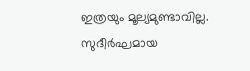ഇത്രയും മൂല്യമുണ്ടാവില്ല. സുദീർഘമായ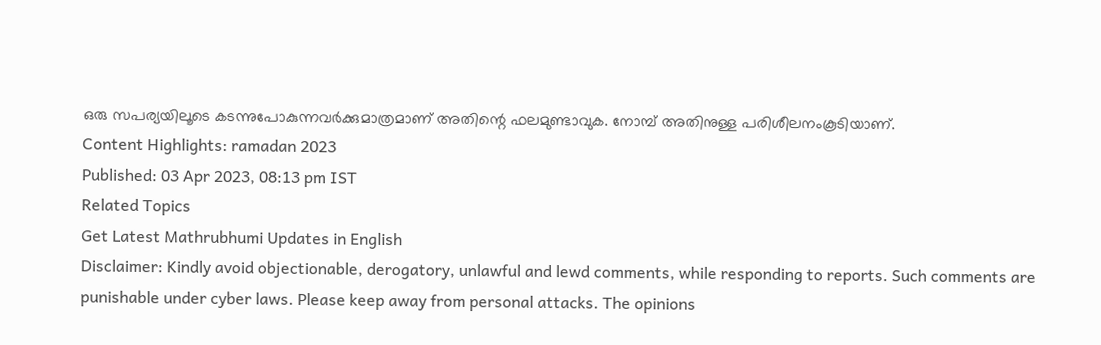ഒരു സപര്യയിലൂടെ കടന്നുപോകുന്നവർക്കുമാത്രമാണ് അതിന്റെ ഫലമുണ്ടാവുക. നോമ്പ് അതിനുള്ള പരിശീലനംകൂടിയാണ്.
Content Highlights: ramadan 2023
Published: 03 Apr 2023, 08:13 pm IST
Related Topics
Get Latest Mathrubhumi Updates in English
Disclaimer: Kindly avoid objectionable, derogatory, unlawful and lewd comments, while responding to reports. Such comments are punishable under cyber laws. Please keep away from personal attacks. The opinions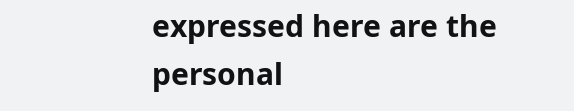expressed here are the personal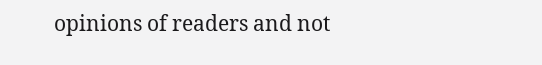opinions of readers and not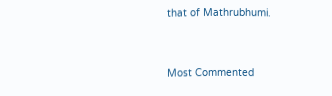that of Mathrubhumi.


Most Commented